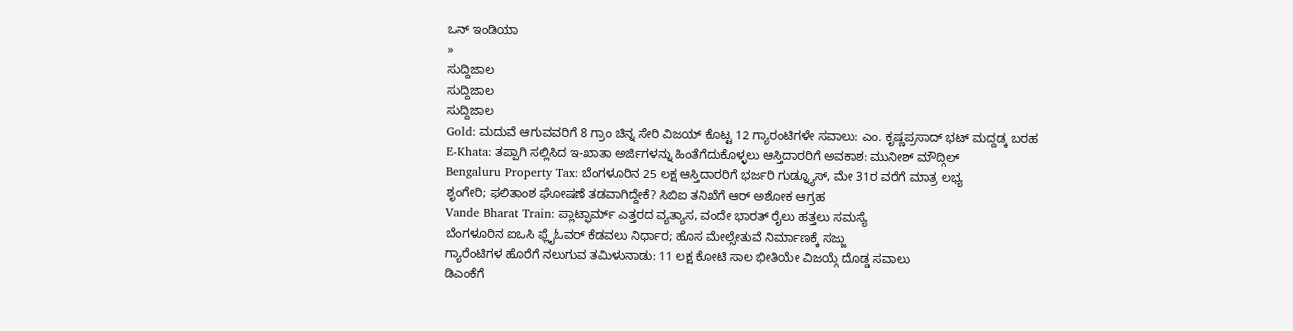ಒನ್ ಇಂಡಿಯಾ
»
ಸುದ್ದಿಜಾಲ
ಸುದ್ದಿಜಾಲ
ಸುದ್ದಿಜಾಲ
Gold: ಮದುವೆ ಆಗುವವರಿಗೆ 8 ಗ್ರಾಂ ಚಿನ್ನ ಸೇರಿ ವಿಜಯ್ ಕೊಟ್ಟ 12 ಗ್ಯಾರಂಟಿಗಳೇ ಸವಾಲು: ಎಂ. ಕೃಷ್ಣಪ್ರಸಾದ್ ಭಟ್ ಮದ್ದಡ್ಕ ಬರಹ
E-Khata: ತಪ್ಪಾಗಿ ಸಲ್ಲಿಸಿದ ಇ-ಖಾತಾ ಅರ್ಜಿಗಳನ್ನು ಹಿಂತೆಗೆದುಕೊಳ್ಳಲು ಆಸ್ತಿದಾರರಿಗೆ ಅವಕಾಶ: ಮುನೀಶ್ ಮೌದ್ಗಿಲ್
Bengaluru Property Tax: ಬೆಂಗಳೂರಿನ 25 ಲಕ್ಷ ಆಸ್ತಿದಾರರಿಗೆ ಭರ್ಜರಿ ಗುಡ್ನ್ಯೂಸ್, ಮೇ 31ರ ವರೆಗೆ ಮಾತ್ರ ಲಭ್ಯ
ಶೃಂಗೇರಿ; ಫಲಿತಾಂಶ ಘೋಷಣೆ ತಡವಾಗಿದ್ದೇಕೆ? ಸಿಬಿಐ ತನಿಖೆಗೆ ಆರ್ ಅಶೋಕ ಆಗ್ರಹ
Vande Bharat Train: ಪ್ಲಾಟ್ಫಾರ್ಮ್ ಎತ್ತರದ ವ್ಯತ್ಯಾಸ, ವಂದೇ ಭಾರತ್ ರೈಲು ಹತ್ತಲು ಸಮಸ್ಯೆ
ಬೆಂಗಳೂರಿನ ಐಒಸಿ ಫ್ಲೈಓವರ್ ಕೆಡವಲು ನಿರ್ಧಾರ; ಹೊಸ ಮೇಲ್ಸೇತುವೆ ನಿರ್ಮಾಣಕ್ಕೆ ಸಜ್ಜು
ಗ್ಯಾರೆಂಟಿಗಳ ಹೊರೆಗೆ ನಲುಗುವ ತಮಿಳುನಾಡು: 11 ಲಕ್ಷ ಕೋಟಿ ಸಾಲ ಭೀತಿಯೇ ವಿಜಯ್ಗೆ ದೊಡ್ಡ ಸವಾಲು
ಡಿಎಂಕೆಗೆ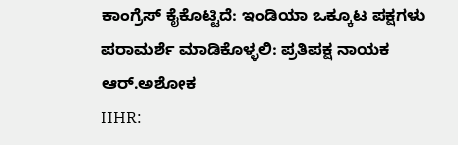ಕಾಂಗ್ರೆಸ್ ಕೈಕೊಟ್ಟಿದೆ: ಇಂಡಿಯಾ ಒಕ್ಕೂಟ ಪಕ್ಷಗಳು ಪರಾಮರ್ಶೆ ಮಾಡಿಕೊಳ್ಳಲಿ: ಪ್ರತಿಪಕ್ಷ ನಾಯಕ ಆರ್.ಅಶೋಕ
IIHR: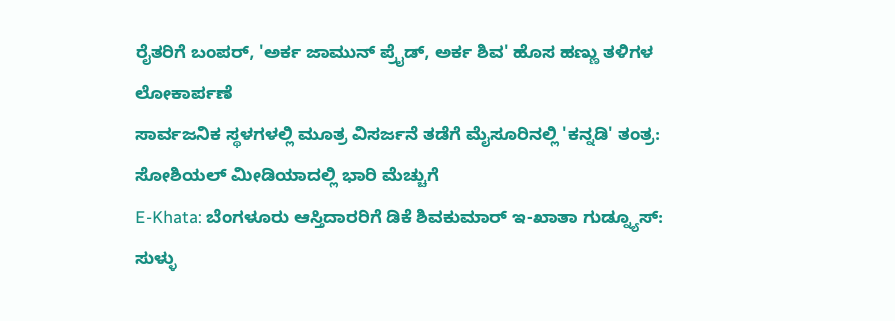ರೈತರಿಗೆ ಬಂಪರ್, 'ಅರ್ಕ ಜಾಮುನ್ ಪ್ರೈಡ್, ಅರ್ಕ ಶಿವ' ಹೊಸ ಹಣ್ಣು ತಳಿಗಳ ಲೋಕಾರ್ಪಣೆ
ಸಾರ್ವಜನಿಕ ಸ್ಥಳಗಳಲ್ಲಿ ಮೂತ್ರ ವಿಸರ್ಜನೆ ತಡೆಗೆ ಮೈಸೂರಿನಲ್ಲಿ 'ಕನ್ನಡಿ' ತಂತ್ರ: ಸೋಶಿಯಲ್ ಮೀಡಿಯಾದಲ್ಲಿ ಭಾರಿ ಮೆಚ್ಚುಗೆ
E-Khata: ಬೆಂಗಳೂರು ಆಸ್ತಿದಾರರಿಗೆ ಡಿಕೆ ಶಿವಕುಮಾರ್ ಇ-ಖಾತಾ ಗುಡ್ನ್ಯೂಸ್: ಸುಳ್ಳು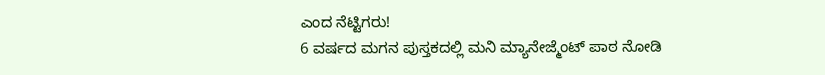ಎಂದ ನೆಟ್ಟಿಗರು!
6 ವರ್ಷದ ಮಗನ ಪುಸ್ತಕದಲ್ಲಿ ಮನಿ ಮ್ಯಾನೇಜ್ಮೆಂಟ್ ಪಾಠ ನೋಡಿ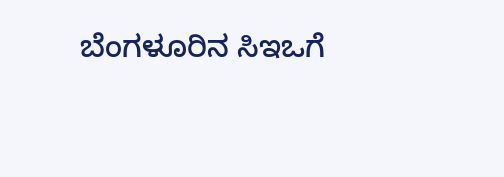ಬೆಂಗಳೂರಿನ ಸಿಇಒಗೆ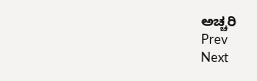ಅಚ್ಚರಿ
Prev
Next